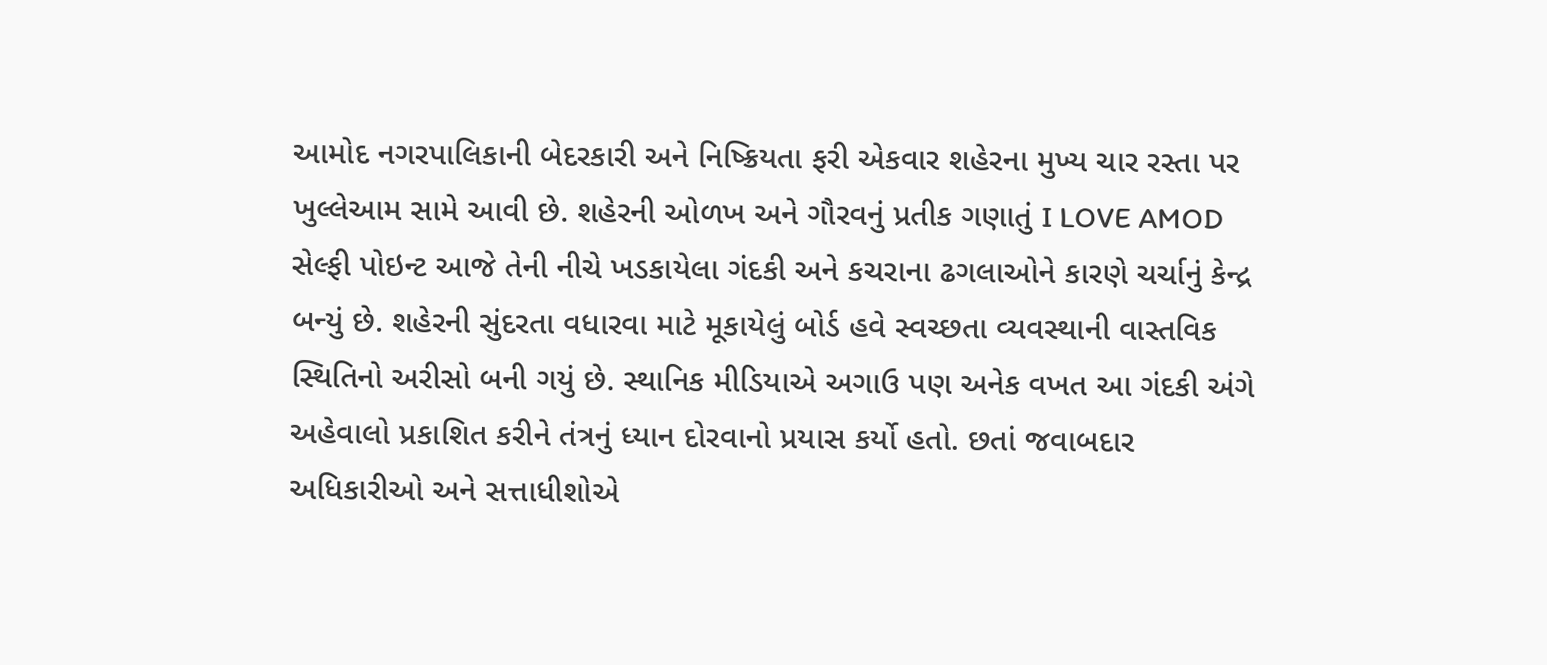આમોદ નગરપાલિકાની બેદરકારી અને નિષ્ક્રિયતા ફરી એકવાર શહેરના મુખ્ય ચાર રસ્તા પર ખુલ્લેઆમ સામે આવી છે. શહેરની ઓળખ અને ગૌરવનું પ્રતીક ગણાતું I LOVE AMOD સેલ્ફી પોઇન્ટ આજે તેની નીચે ખડકાયેલા ગંદકી અને કચરાના ઢગલાઓને કારણે ચર્ચાનું કેન્દ્ર બન્યું છે. શહેરની સુંદરતા વધારવા માટે મૂકાયેલું બોર્ડ હવે સ્વચ્છતા વ્યવસ્થાની વાસ્તવિક સ્થિતિનો અરીસો બની ગયું છે. સ્થાનિક મીડિયાએ અગાઉ પણ અનેક વખત આ ગંદકી અંગે અહેવાલો પ્રકાશિત કરીને તંત્રનું ધ્યાન દોરવાનો પ્રયાસ કર્યો હતો. છતાં જવાબદાર અધિકારીઓ અને સત્તાધીશોએ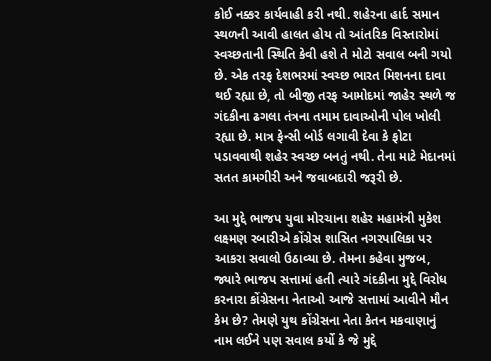કોઈ નક્કર કાર્યવાહી કરી નથી. શહેરના હાર્દ સમાન સ્થળની આવી હાલત હોય તો આંતરિક વિસ્તારોમાં સ્વચ્છતાની સ્થિતિ કેવી હશે તે મોટો સવાલ બની ગયો છે. એક તરફ દેશભરમાં સ્વચ્છ ભારત મિશનના દાવા થઈ રહ્યા છે, તો બીજી તરફ આમોદમાં જાહેર સ્થળે જ ગંદકીના ઢગલા તંત્રના તમામ દાવાઓની પોલ ખોલી રહ્યા છે. માત્ર ફેન્સી બોર્ડ લગાવી દેવા કે ફોટા પડાવવાથી શહેર સ્વચ્છ બનતું નથી. તેના માટે મેદાનમાં સતત કામગીરી અને જવાબદારી જરૂરી છે.

આ મુદ્દે ભાજપ યુવા મોરચાના શહેર મહામંત્રી મુકેશ લક્ષ્મણ રબારીએ કોંગ્રેસ શાસિત નગરપાલિકા પર આકરા સવાલો ઉઠાવ્યા છે. તેમના કહેવા મુજબ, જ્યારે ભાજપ સત્તામાં હતી ત્યારે ગંદકીના મુદ્દે વિરોધ કરનારા કોંગ્રેસના નેતાઓ આજે સત્તામાં આવીને મૌન કેમ છે? તેમણે યુથ કોંગ્રેસના નેતા કેતન મકવાણાનું નામ લઈને પણ સવાલ કર્યો કે જે મુદ્દે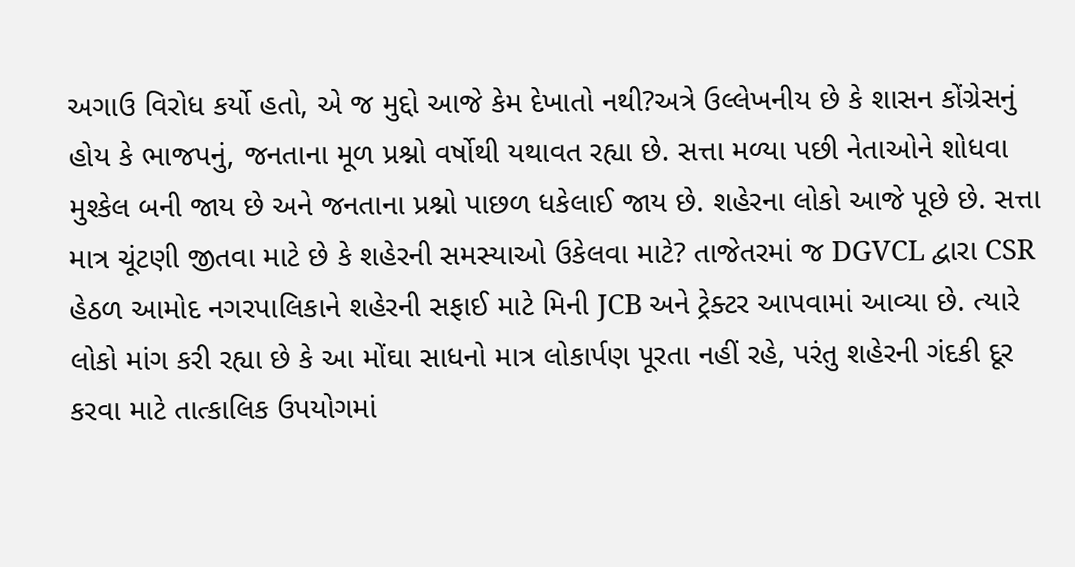અગાઉ વિરોધ કર્યો હતો, એ જ મુદ્દો આજે કેમ દેખાતો નથી?અત્રે ઉલ્લેખનીય છે કે શાસન કોંગ્રેસનું હોય કે ભાજપનું, જનતાના મૂળ પ્રશ્નો વર્ષોથી યથાવત રહ્યા છે. સત્તા મળ્યા પછી નેતાઓને શોધવા મુશ્કેલ બની જાય છે અને જનતાના પ્રશ્નો પાછળ ધકેલાઈ જાય છે. શહેરના લોકો આજે પૂછે છે. સત્તા માત્ર ચૂંટણી જીતવા માટે છે કે શહેરની સમસ્યાઓ ઉકેલવા માટે? તાજેતરમાં જ DGVCL દ્વારા CSR હેઠળ આમોદ નગરપાલિકાને શહેરની સફાઈ માટે મિની JCB અને ટ્રેક્ટર આપવામાં આવ્યા છે. ત્યારે લોકો માંગ કરી રહ્યા છે કે આ મોંઘા સાધનો માત્ર લોકાર્પણ પૂરતા નહીં રહે, પરંતુ શહેરની ગંદકી દૂર કરવા માટે તાત્કાલિક ઉપયોગમાં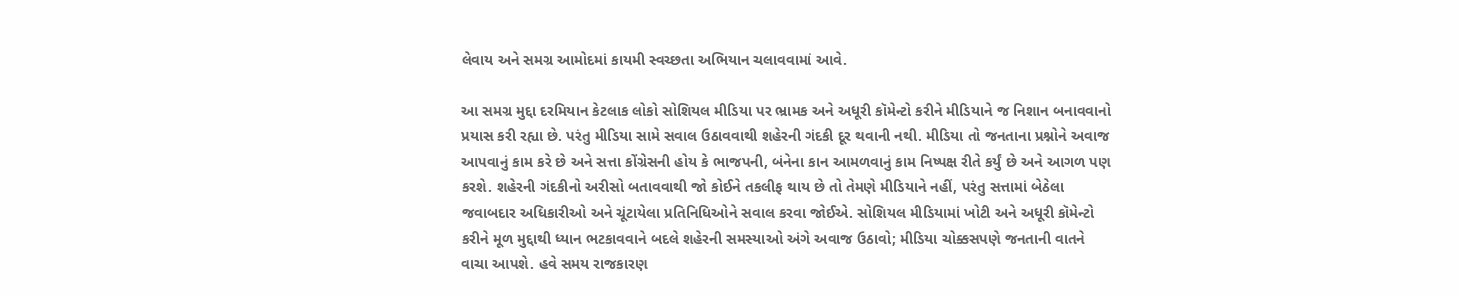લેવાય અને સમગ્ર આમોદમાં કાયમી સ્વચ્છતા અભિયાન ચલાવવામાં આવે.

આ સમગ્ર મુદ્દા દરમિયાન કેટલાક લોકો સોશિયલ મીડિયા પર ભ્રામક અને અધૂરી કૉમેન્ટો કરીને મીડિયાને જ નિશાન બનાવવાનો પ્રયાસ કરી રહ્યા છે. પરંતુ મીડિયા સામે સવાલ ઉઠાવવાથી શહેરની ગંદકી દૂર થવાની નથી. મીડિયા તો જનતાના પ્રશ્નોને અવાજ આપવાનું કામ કરે છે અને સત્તા કોંગ્રેસની હોય કે ભાજપની, બંનેના કાન આમળવાનું કામ નિષ્પક્ષ રીતે કર્યું છે અને આગળ પણ કરશે. શહેરની ગંદકીનો અરીસો બતાવવાથી જો કોઈને તકલીફ થાય છે તો તેમણે મીડિયાને નહીં, પરંતુ સત્તામાં બેઠેલા જવાબદાર અધિકારીઓ અને ચૂંટાયેલા પ્રતિનિધિઓને સવાલ કરવા જોઈએ. સોશિયલ મીડિયામાં ખોટી અને અધૂરી કૉમેન્ટો કરીને મૂળ મુદ્દાથી ધ્યાન ભટકાવવાને બદલે શહેરની સમસ્યાઓ અંગે અવાજ ઉઠાવો; મીડિયા ચોક્કસપણે જનતાની વાતને વાચા આપશે. હવે સમય રાજકારણ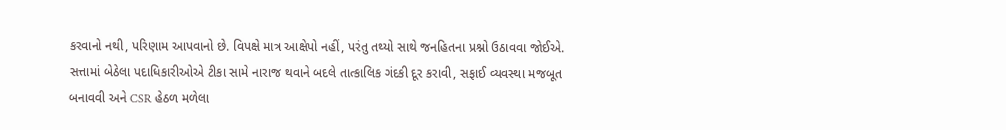કરવાનો નથી, પરિણામ આપવાનો છે. વિપક્ષે માત્ર આક્ષેપો નહીં, પરંતુ તથ્યો સાથે જનહિતના પ્રશ્નો ઉઠાવવા જોઈએ. સત્તામાં બેઠેલા પદાધિકારીઓએ ટીકા સામે નારાજ થવાને બદલે તાત્કાલિક ગંદકી દૂર કરાવી, સફાઈ વ્યવસ્થા મજબૂત બનાવવી અને CSR હેઠળ મળેલા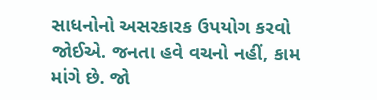સાધનોનો અસરકારક ઉપયોગ કરવો જોઈએ. જનતા હવે વચનો નહીં, કામ માંગે છે. જો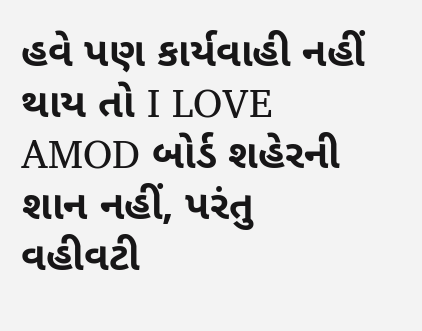હવે પણ કાર્યવાહી નહીં થાય તો I LOVE AMOD બોર્ડ શહેરની શાન નહીં, પરંતુ વહીવટી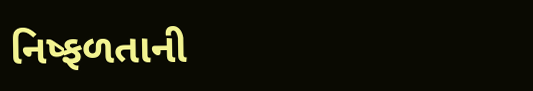નિષ્ફળતાની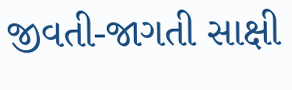જીવતી-જાગતી સાક્ષી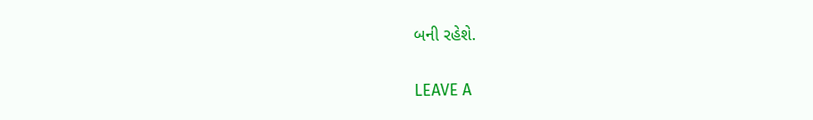બની રહેશે.

LEAVE A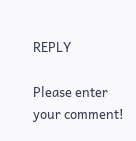REPLY

Please enter your comment!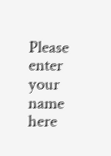Please enter your name here